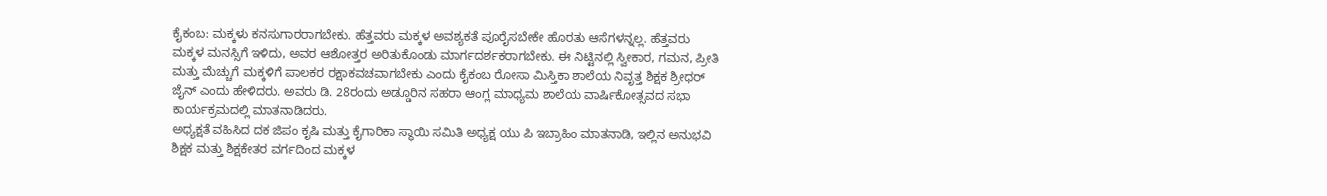ಕೈಕಂಬ: ಮಕ್ಕಳು ಕನಸುಗಾರರಾಗಬೇಕು. ಹೆತ್ತವರು ಮಕ್ಕಳ ಅವಶ್ಯಕತೆ ಪೂರೈಸಬೇಕೇ ಹೊರತು ಆಸೆಗಳನ್ನಲ್ಲ. ಹೆತ್ತವರು ಮಕ್ಕಳ ಮನಸ್ಸಿಗೆ ಇಳಿದು, ಅವರ ಆಶೋತ್ತರ ಅರಿತುಕೊಂಡು ಮಾರ್ಗದರ್ಶಕರಾಗಬೇಕು. ಈ ನಿಟ್ಟಿನಲ್ಲಿ ಸ್ವೀಕಾರ, ಗಮನ, ಪ್ರೀತಿ ಮತ್ತು ಮೆಚ್ಚುಗೆ ಮಕ್ಕಳಿಗೆ ಪಾಲಕರ ರಕ್ಷಾಕವಚವಾಗಬೇಕು ಎಂದು ಕೈಕಂಬ ರೋಸಾ ಮಿಸ್ತಿಕಾ ಶಾಲೆಯ ನಿವೃತ್ತ ಶಿಕ್ಷಕ ಶ್ರೀಧರ್ ಜೈನ್ ಎಂದು ಹೇಳಿದರು. ಅವರು ಡಿ. 28ರಂದು ಅಡ್ಡೂರಿನ ಸಹರಾ ಆಂಗ್ಲ ಮಾಧ್ಯಮ ಶಾಲೆಯ ವಾರ್ಷಿಕೋತ್ಸವದ ಸಭಾ ಕಾರ್ಯಕ್ರಮದಲ್ಲಿ ಮಾತನಾಡಿದರು.
ಅಧ್ಯಕ್ಷತೆ ವಹಿಸಿದ ದಕ ಜಿಪಂ ಕೃಷಿ ಮತ್ತು ಕೈಗಾರಿಕಾ ಸ್ಥಾಯಿ ಸಮಿತಿ ಅಧ್ಯಕ್ಷ ಯು ಪಿ ಇಬ್ರಾಹಿಂ ಮಾತನಾಡಿ, ಇಲ್ಲಿನ ಅನುಭವಿ ಶಿಕ್ಷಕ ಮತ್ತು ಶಿಕ್ಷಕೇತರ ವರ್ಗದಿಂದ ಮಕ್ಕಳ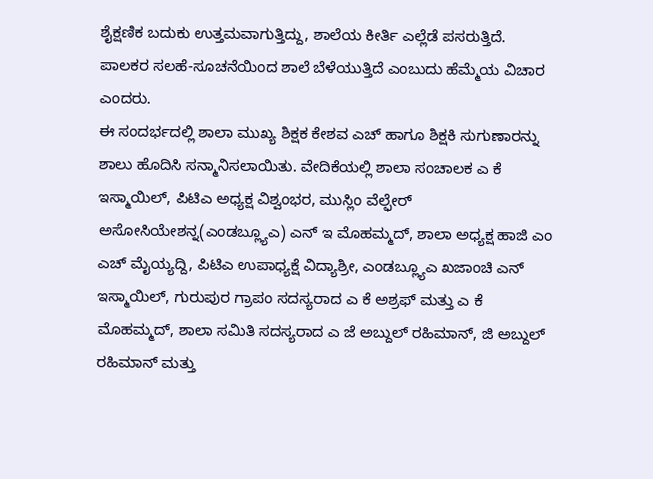ಶೈಕ್ಷಣಿಕ ಬದುಕು ಉತ್ತಮವಾಗುತ್ತಿದ್ದು, ಶಾಲೆಯ ಕೀರ್ತಿ ಎಲ್ಲೆಡೆ ಪಸರುತ್ತಿದೆ. ಪಾಲಕರ ಸಲಹೆ-ಸೂಚನೆಯಿಂದ ಶಾಲೆ ಬೆಳೆಯುತ್ತಿದೆ ಎಂಬುದು ಹೆಮ್ಮೆಯ ವಿಚಾರ ಎಂದರು.
ಈ ಸಂದರ್ಭದಲ್ಲಿ ಶಾಲಾ ಮುಖ್ಯ ಶಿಕ್ಷಕ ಕೇಶವ ಎಚ್ ಹಾಗೂ ಶಿಕ್ಷಕಿ ಸುಗುಣಾರನ್ನು ಶಾಲು ಹೊದಿಸಿ ಸನ್ಮಾನಿಸಲಾಯಿತು. ವೇದಿಕೆಯಲ್ಲಿ ಶಾಲಾ ಸಂಚಾಲಕ ಎ ಕೆ ಇಸ್ಮಾಯಿಲ್, ಪಿಟಿಎ ಅಧ್ಯಕ್ಷ ವಿಶ್ವಂಭರ, ಮುಸ್ಲಿಂ ವೆಲ್ಫೇರ್ ಅಸೋಸಿಯೇಶನ್ನ(ಎಂಡಬ್ಲ್ಯೂಎ) ಎನ್ ಇ ಮೊಹಮ್ಮದ್, ಶಾಲಾ ಅಧ್ಯಕ್ಷ ಹಾಜಿ ಎಂ ಎಚ್ ಮೈಯ್ಯದ್ದಿ, ಪಿಟಿಎ ಉಪಾಧ್ಯಕ್ಷೆ ವಿದ್ಯಾಶ್ರೀ, ಎಂಡಬ್ಲ್ಯೂಎ ಖಜಾಂಚಿ ಎನ್ ಇಸ್ಮಾಯಿಲ್, ಗುರುಪುರ ಗ್ರಾಪಂ ಸದಸ್ಯರಾದ ಎ ಕೆ ಅಶ್ರಫ್ ಮತ್ತು ಎ ಕೆ ಮೊಹಮ್ಮದ್, ಶಾಲಾ ಸಮಿತಿ ಸದಸ್ಯರಾದ ಎ ಜೆ ಅಬ್ದುಲ್ ರಹಿಮಾನ್, ಜಿ ಅಬ್ದುಲ್ ರಹಿಮಾನ್ ಮತ್ತು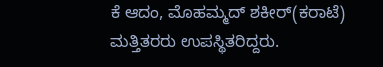ಕೆ ಆದಂ, ಮೊಹಮ್ಮದ್ ಶಕೀರ್(ಕರಾಟೆ) ಮತ್ತಿತರರು ಉಪಸ್ಥಿತರಿದ್ದರು.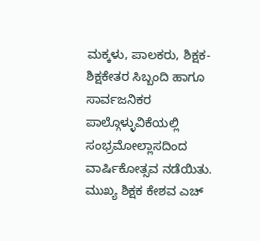ಮಕ್ಕಳು, ಪಾಲಕರು, ಶಿಕ್ಷಕ-ಶಿಕ್ಷಕೇತರ ಸಿಬ್ಬಂದಿ ಹಾಗೂ ಸಾರ್ವಜನಿಕರ ಪಾಲ್ಗೊಳ್ಳುವಿಕೆಯಲ್ಲಿ ಸಂಭ್ರಮೋಲ್ಲಾಸದಿಂದ ವಾರ್ಷಿಕೋತ್ಸವ ನಡೆಯಿತು.
ಮುಖ್ಯ ಶಿಕ್ಷಕ ಕೇಶವ ಎಚ್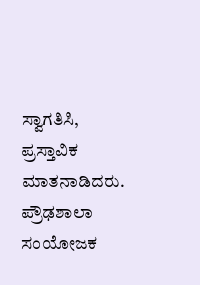ಸ್ವಾಗತಿಸಿ, ಪ್ರಸ್ತಾವಿಕ ಮಾತನಾಡಿದರು. ಪ್ರೌಢಶಾಲಾ ಸಂಯೋಜಕ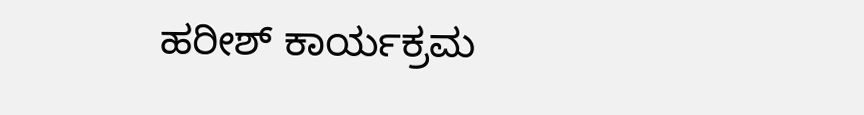ಹರೀಶ್ ಕಾರ್ಯಕ್ರಮ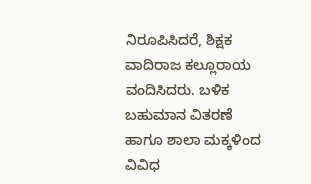ನಿರೂಪಿಸಿದರೆ, ಶಿಕ್ಷಕ ವಾದಿರಾಜ ಕಲ್ಲೂರಾಯ ವಂದಿಸಿದರು. ಬಳಿಕ ಬಹುಮಾನ ವಿತರಣೆ ಹಾಗೂ ಶಾಲಾ ಮಕ್ಕಳಿಂದ ವಿವಿಧ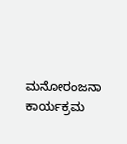ಮನೋರಂಜನಾ ಕಾರ್ಯಕ್ರಮ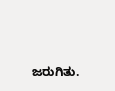ಜರುಗಿತು.